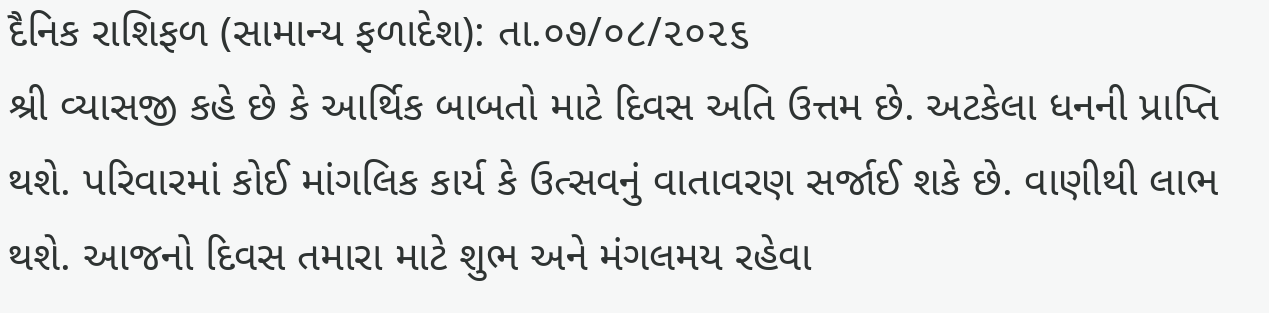દૈનિક રાશિફળ (સામાન્ય ફળાદેશ): તા.૦૭/૦૮/૨૦૨૬
શ્રી વ્યાસજી કહે છે કે આર્થિક બાબતો માટે દિવસ અતિ ઉત્તમ છે. અટકેલા ધનની પ્રાપ્તિ થશે. પરિવારમાં કોઈ માંગલિક કાર્ય કે ઉત્સવનું વાતાવરણ સર્જાઈ શકે છે. વાણીથી લાભ થશે. આજનો દિવસ તમારા માટે શુભ અને મંગલમય રહેવા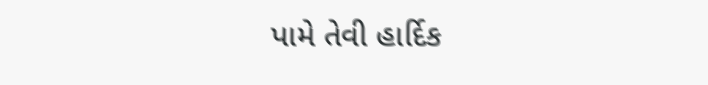પામે તેવી હાર્દિક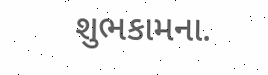શુભકામના.